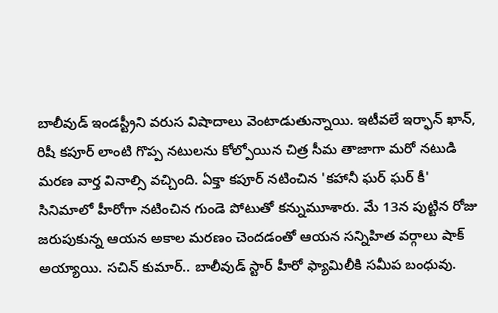బాలీవుడ్ ఇండస్ట్రీని వరుస విషాదాలు వెంటాడుతున్నాయి. ఇటీవలే ఇర్ఫాన్ ఖాన్, రిషీ కపూర్ లాంటి గొప్ప నటులను కోల్పోయిన చిత్ర సీమ తాజాగా మరో నటుడి మరణ వార్త వినాల్సి వచ్చింది. ఏక్తా కపూర్ నటించిన 'కహానీ ఘర్ ఘర్ కీ' సినిమాలో హీరోగా నటించిన గుండె పోటుతో కన్నుమూశారు. మే 13న పుట్టిన రోజు జరుపుకున్న ఆయన అకాల మరణం చెందడంతో ఆయన సన్నిహిత వర్గాలు షాక్ అయ్యాయి. సచిన్ కుమార్.. బాలీవుడ్ స్టార్ హీరో ఫ్యామిలీకి సమీప బంధువు.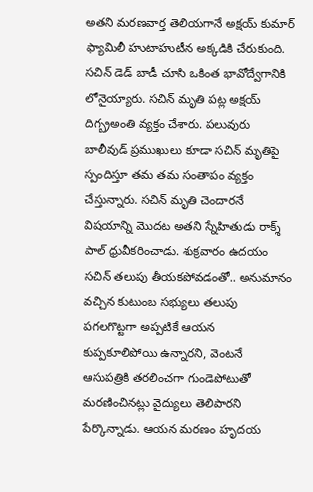అతని మరణవార్త తెలియగానే అక్షయ్ కుమార్ ఫ్యామిలీ హుటాహుటీన అక్కడికి చేరుకుంది. సచిన్ డెడ్ బాడీ చూసి ఒకింత భావోద్వేగానికి లోనైయ్యారు. సచిన్ మృతి పట్ల అక్షయ్ దిగ్బ్రఅంతి వ్యక్తం చేశారు. పలువురు బాలీవుడ్ ప్రముఖులు కూడా సచిన్ మృతిపై స్పందిస్తూ తమ తమ సంతాపం వ్యక్తం చేస్తున్నారు. సచిన్ మృతి చెందారనే విషయాన్ని మొదట అతని స్నేహితుడు రాక్శ్ పాల్ ధ్రువీకరించాడు. శుక్రవారం ఉదయం సచిన్ తలుపు తీయకపోవడంతో.. అనుమానం వచ్చిన కుటుంబ సభ్యులు తలుపు పగలగొట్టగా అప్పటికే ఆయన కుప్పకూలిపోయి ఉన్నారని, వెంటనే ఆసుపత్రికి తరలించగా గుండెపోటుతో మరణించినట్లు వైద్యులు తెలిపారని పేర్కొన్నాడు. ఆయన మరణం హృదయ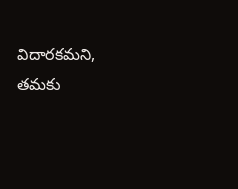విదారకమని, తమకు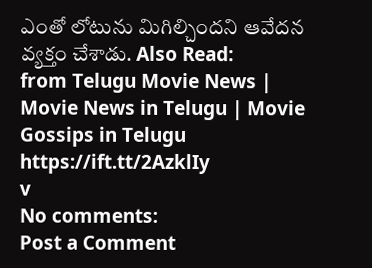ఎంతో లోటును మిగిల్చిందని ఆవేదన వ్యక్తం చేశాడు. Also Read:
from Telugu Movie News | Movie News in Telugu | Movie Gossips in Telugu https://ift.tt/2AzklIy
v
No comments:
Post a Comment